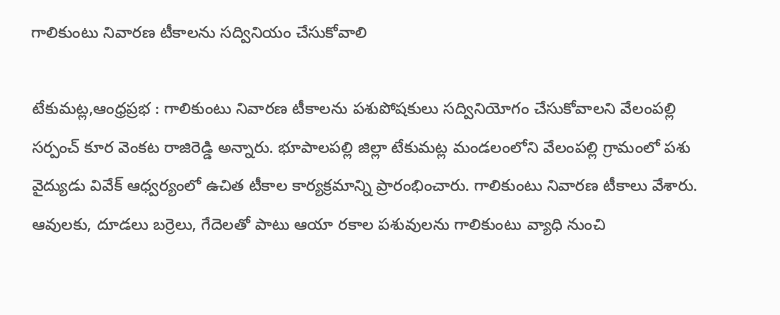గాలికుంటు నివారణ టీకాలను సద్వినియం చేసుకోవాలి

టేకుమట్ల,ఆంధ్రప్రభ : గాలికుంటు నివారణ టీకాలను పశుపోషకులు సద్వినియోగం చేసుకోవాలని వేలంపల్లి సర్పంచ్ కూర వెంకట రాజిరెడ్డి అన్నారు. భూపాలపల్లి జిల్లా టేకుమట్ల మండలంలోని వేలంపల్లి గ్రామంలో పశు వైద్యుడు వివేక్ ఆధ్వర్యంలో ఉచిత టీకాల కార్యక్రమాన్ని ప్రారంభించారు. గాలికుంటు నివారణ టీకాలు వేశారు.
ఆవులకు, దూడలు బర్రెలు, గేదెలతో పాటు ఆయా రకాల పశువులను గాలికుంటు వ్యాధి నుంచి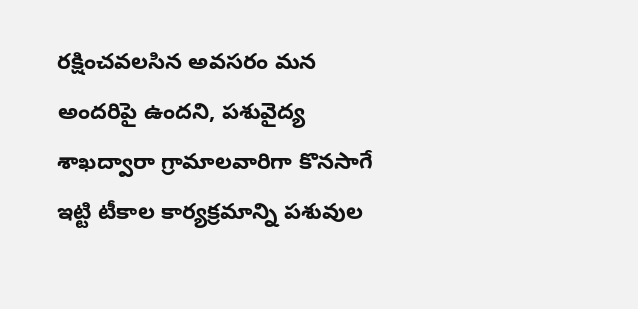రక్షించవలసిన అవసరం మన అందరిపై ఉందని, పశువైద్య శాఖద్వారా గ్రామాలవారిగా కొనసాగే ఇట్టి టీకాల కార్యక్రమాన్ని పశువుల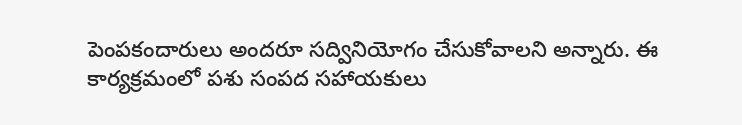పెంపకందారులు అందరూ సద్వినియోగం చేసుకోవాలని అన్నారు. ఈ కార్యక్రమంలో పశు సంపద సహాయకులు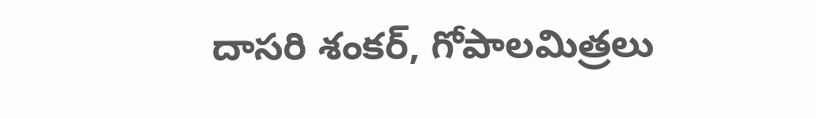దాసరి శంకర్, గోపాలమిత్రలు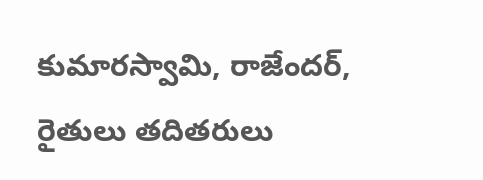కుమారస్వామి, రాజేందర్, రైతులు తదితరులు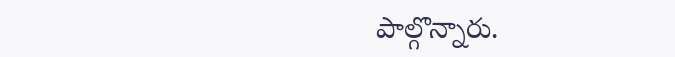పాల్గొన్నారు.